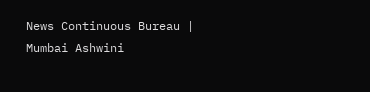News Continuous Bureau | Mumbai Ashwini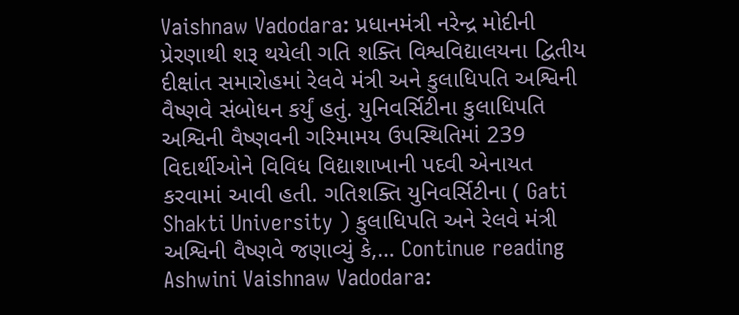Vaishnaw Vadodara: પ્રધાનમંત્રી નરેન્દ્ર મોદીની પ્રેરણાથી શરૂ થયેલી ગતિ શક્તિ વિશ્વવિદ્યાલયના દ્વિતીય દીક્ષાંત સમારોહમાં રેલવે મંત્રી અને કુલાધિપતિ અશ્વિની વૈષ્ણવે સંબોધન કર્યું હતું. યુનિવર્સિટીના કુલાધિપતિ અશ્વિની વૈષ્ણવની ગરિમામય ઉપસ્થિતિમાં 239 વિદાર્થીઓને વિવિધ વિદ્યાશાખાની પદવી એનાયત કરવામાં આવી હતી. ગતિશક્તિ યુનિવર્સિટીના ( Gati Shakti University ) કુલાધિપતિ અને રેલવે મંત્રી અશ્વિની વૈષ્ણવે જણાવ્યું કે,… Continue reading Ashwini Vaishnaw Vadodara: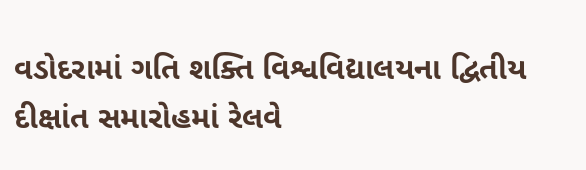વડોદરામાં ગતિ શક્તિ વિશ્વવિદ્યાલયના દ્વિતીય દીક્ષાંત સમારોહમાં રેલવે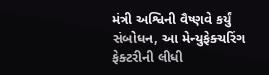મંત્રી અશ્વિની વૈષ્ણવે કર્યું સંબોધન, આ મેન્યુફેક્ચરિંગ ફેક્ટરીની લીધી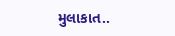મુલાકાત..